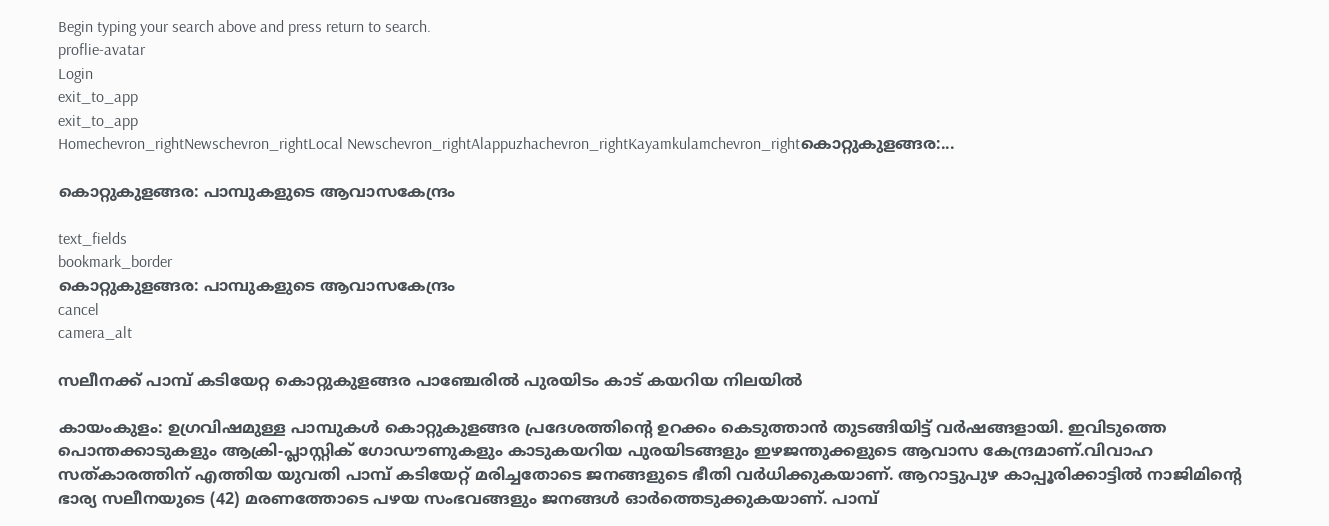Begin typing your search above and press return to search.
proflie-avatar
Login
exit_to_app
exit_to_app
Homechevron_rightNewschevron_rightLocal Newschevron_rightAlappuzhachevron_rightKayamkulamchevron_rightകൊറ്റുകുളങ്ങര:...

കൊറ്റുകുളങ്ങര: പാമ്പുകളുടെ ആവാസകേന്ദ്രം

text_fields
bookmark_border
കൊറ്റുകുളങ്ങര: പാമ്പുകളുടെ ആവാസകേന്ദ്രം
cancel
camera_alt

സലീനക്ക് പാമ്പ് കടിയേറ്റ കൊറ്റുകുളങ്ങര പാഞ്ചേരിൽ പുരയിടം കാട് കയറിയ നിലയിൽ

കായംകുളം: ഉഗ്രവിഷമുള്ള പാമ്പുകൾ കൊറ്റുകുളങ്ങര പ്രദേശത്തിന്‍റെ ഉറക്കം കെടുത്താൻ തുടങ്ങിയിട്ട് വർഷങ്ങളായി. ഇവിടുത്തെ പൊന്തക്കാടുകളും ആക്രി-പ്ലാസ്റ്റിക് ഗോഡൗണുകളും കാടുകയറിയ പുരയിടങ്ങളും ഇഴജന്തുക്കളുടെ ആവാസ കേന്ദ്രമാണ്.വിവാഹ സത്കാരത്തിന് എത്തിയ യുവതി പാമ്പ് കടിയേറ്റ് മരിച്ചതോടെ ജനങ്ങളുടെ ഭീതി വർധിക്കുകയാണ്. ആറാട്ടുപുഴ കാപ്പൂരിക്കാട്ടിൽ നാജിമിന്‍റെ ഭാര്യ സലീനയുടെ (42) മരണത്തോടെ പഴയ സംഭവങ്ങളും ജനങ്ങൾ ഓർത്തെടുക്കുകയാണ്. പാമ്പ്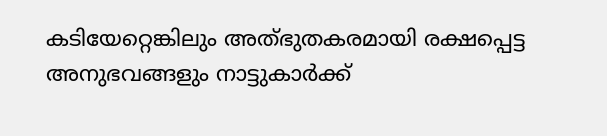കടിയേറ്റെങ്കിലും അത്‌ഭുതകരമായി രക്ഷപ്പെട്ട അനുഭവങ്ങളും നാട്ടുകാർക്ക്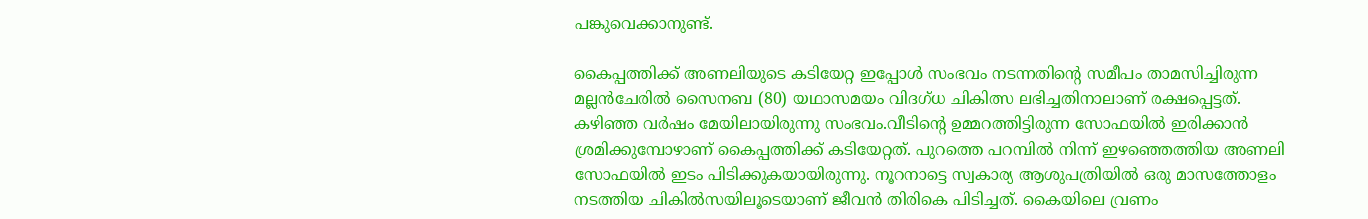പങ്കുവെക്കാനുണ്ട്.

കൈപ്പത്തിക്ക് അണലിയുടെ കടിയേറ്റ ഇപ്പോൾ സംഭവം നടന്നതിന്‍റെ സമീപം താമസിച്ചിരുന്ന മല്ലൻചേരിൽ സൈനബ (80) യഥാസമയം വിദഗ്ധ ചികിത്സ ലഭിച്ചതിനാലാണ് രക്ഷപ്പെട്ടത്. കഴിഞ്ഞ വർഷം മേയിലായിരുന്നു സംഭവം.വീടിന്‍റെ ഉമ്മറത്തിട്ടിരുന്ന സോഫയിൽ ഇരിക്കാൻ ശ്രമിക്കുമ്പോഴാണ് കൈപ്പത്തിക്ക് കടിയേറ്റത്. പുറത്തെ പറമ്പിൽ നിന്ന് ഇഴഞ്ഞെത്തിയ അണലി സോഫയിൽ ഇടം പിടിക്കുകയായിരുന്നു. നൂറനാട്ടെ സ്വകാര്യ ആശുപത്രിയിൽ ഒരു മാസത്തോളം നടത്തിയ ചികിൽസയിലൂടെയാണ് ജീവൻ തിരികെ പിടിച്ചത്. കൈയിലെ വ്രണം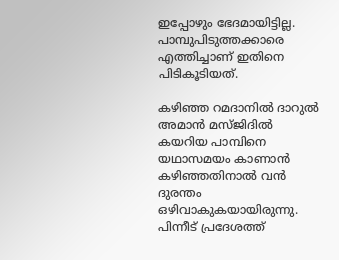ഇപ്പോഴും ഭേദമായിട്ടില്ല. പാമ്പുപിടുത്തക്കാരെ എത്തിച്ചാണ് ഇതിനെ പിടികൂടിയത്.

കഴിഞ്ഞ റമദാനിൽ ദാറുൽ അമാൻ മസ്ജിദിൽ കയറിയ പാമ്പിനെ യഥാസമയം കാണാൻ കഴിഞ്ഞതിനാൽ വൻ ദുരന്തം ഒഴിവാകുകയായിരുന്നു. പിന്നീട് പ്രദേശത്ത്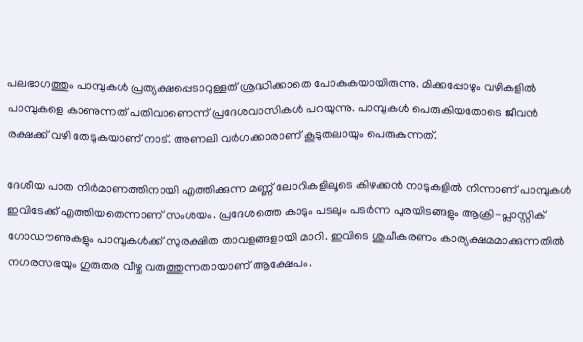പലഭാഗത്തും പാമ്പുകൾ പ്രത്യക്ഷപ്പെടാറുള്ളത് ശ്രദ്ധിക്കാതെ പോകുകയായിരുന്നു. മിക്കപ്പോഴും വഴികളിൽ പാമ്പുകളെ കാണുന്നത് പതിവാണെന്ന് പ്രദേശവാസികൾ പറയുന്നു. പാമ്പുകൾ പെരുകിയതോടെ ജീവൻ രക്ഷക്ക് വഴി തേടുകയാണ് നാട്. അണലി വർഗക്കാരാണ് കൂടുതലായും പെരുകുന്നത്.

ദേശീയ പാത നിർമാണത്തിനായി എത്തിക്കുന്ന മണ്ണ് ലോറികളിലൂടെ കിഴക്കൻ നാടുകളിൽ നിന്നാണ് പാമ്പുകൾ ഇവിടേക്ക് എത്തിയതെന്നാണ് സംശയം. പ്രദേശത്തെ കാടും പടലും പടർന്ന പുരയിടങ്ങളും ആക്രി-പ്ലാസ്റ്റിക് ഗോഡൗണുകളും പാമ്പുകൾക്ക് സുരക്ഷിത താവളങ്ങളായി മാറി. ഇവിടെ ശുചീകരണം കാര്യക്ഷമമാക്കുന്നതിൽ നഗരസഭയും ഗുരുതര വീഴ്ച വരുത്തുന്നതായാണ് ആക്ഷേപം.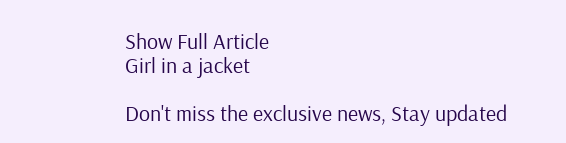Show Full Article
Girl in a jacket

Don't miss the exclusive news, Stay updated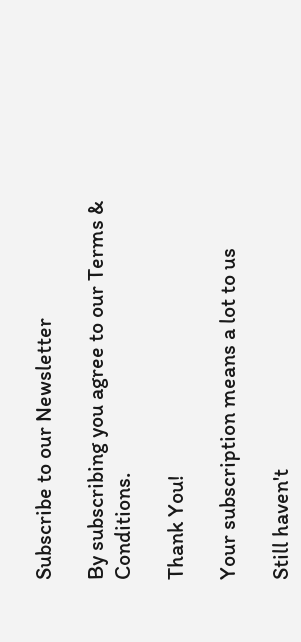Subscribe to our Newsletter

By subscribing you agree to our Terms & Conditions.

Thank You!

Your subscription means a lot to us

Still haven't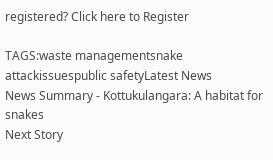registered? Click here to Register

TAGS:waste managementsnake attackissuespublic safetyLatest News
News Summary - Kottukulangara: A habitat for snakes
Next Story